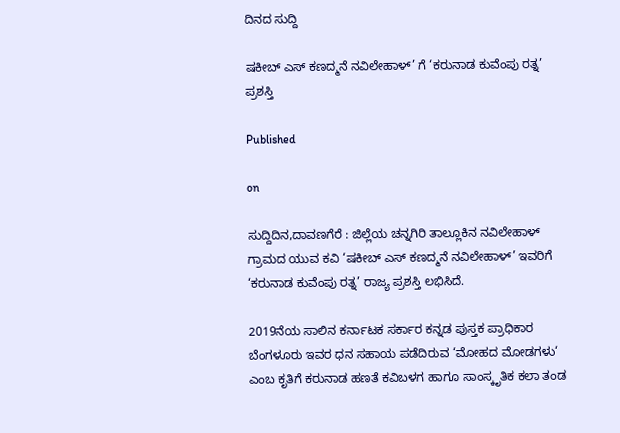ದಿನದ ಸುದ್ದಿ

ಷಕೀಬ್ ಎಸ್ ಕಣದ್ಮನೆ ನವಿಲೇಹಾಳ್’ ಗೆ ‘ಕರುನಾಡ ಕುವೆಂಪು ರತ್ನ’ ಪ್ರಶಸ್ತಿ

Published

on

ಸುದ್ದಿದಿನ,ದಾವಣಗೆರೆ : ಜಿಲ್ಲೆಯ ಚನ್ನಗಿರಿ ತಾಲ್ಲೂಕಿನ ನವಿಲೇಹಾಳ್ ಗ್ರಾಮದ ಯುವ ಕವಿ ‘ಷಕೀಬ್ ಎಸ್ ಕಣದ್ಮನೆ ನವಿಲೇಹಾಳ್’ ಇವರಿಗೆ ‘ಕರುನಾಡ ಕುವೆಂಪು ರತ್ನ’ ರಾಜ್ಯ ಪ್ರಶಸ್ತಿ ಲಭಿಸಿದೆ.

2019ನೆಯ ಸಾಲಿನ ಕರ್ನಾಟಕ ಸರ್ಕಾರ ಕನ್ನಡ ಪುಸ್ತಕ ಪ್ರಾಧಿಕಾರ ಬೆಂಗಳೂರು ಇವರ ಧನ ಸಹಾಯ ಪಡೆದಿರುವ ‘ಮೋಹದ ಮೋಡಗಳು‘ ಎಂಬ ಕೃತಿಗೆ ಕರುನಾಡ ಹಣತೆ ಕವಿಬಳಗ ಹಾಗೂ ಸಾಂಸ್ಕೃತಿಕ ಕಲಾ ತಂಡ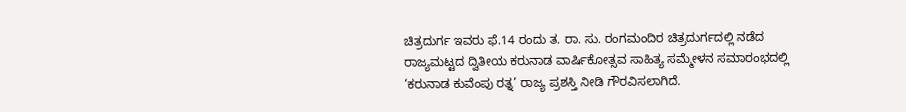ಚಿತ್ರದುರ್ಗ ಇವರು ಫೆ.14 ರಂದು ತ. ರಾ. ಸು. ರಂಗಮಂದಿರ ಚಿತ್ರದುರ್ಗದಲ್ಲಿ ನಡೆದ ರಾಜ್ಯಮಟ್ಟದ ದ್ವಿತೀಯ ಕರುನಾಡ ವಾರ್ಷಿಕೋತ್ಸವ ಸಾಹಿತ್ಯ ಸಮ್ಮೇಳನ ಸಮಾರಂಭದಲ್ಲಿ ‘ಕರುನಾಡ ಕುವೆಂಪು ರತ್ನ’ ರಾಜ್ಯ ಪ್ರಶಸ್ತಿ ನೀಡಿ ಗೌರವಿಸಲಾಗಿದೆ.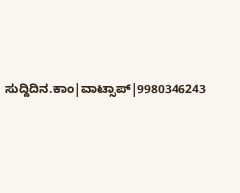ಸುದ್ದಿದಿನ.ಕಾಂ|ವಾಟ್ಸಾಪ್|9980346243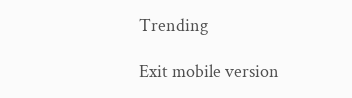Trending

Exit mobile version